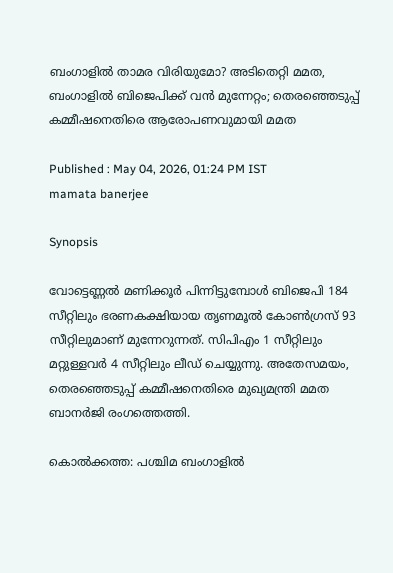ബംഗാളിൽ താമര വിരിയുമോ? അടിതെറ്റി മമത, ബംഗാളിൽ ബിജെപിക്ക് വന്‍ മുന്നേറ്റം; തെരഞ്ഞെടുപ്പ് കമ്മീഷനെതിരെ ആരോപണവുമായി മമത

Published : May 04, 2026, 01:24 PM IST
mamata banerjee

Synopsis

വോട്ടെണ്ണൽ മണിക്കൂര്‍ പിന്നിട്ടുമ്പോള്‍ ബിജെപി 184 സീറ്റിലും ഭരണകക്ഷിയായ തൃണമൂൽ കോൺഗ്രസ് 93 സീറ്റിലുമാണ് മുന്നേറുന്നത്. സിപിഎം 1 സീറ്റിലും മറ്റുള്ളവര്‍ 4 സീറ്റിലും ലീഡ് ചെയ്യുന്നു. അതേസമയം, തെരഞ്ഞെടുപ്പ് കമ്മീഷനെതിരെ മുഖ്യമന്ത്രി മമത ബാനർജി രംഗത്തെത്തി.

കൊൽക്കത്ത: പശ്ചിമ ബംഗാളിൽ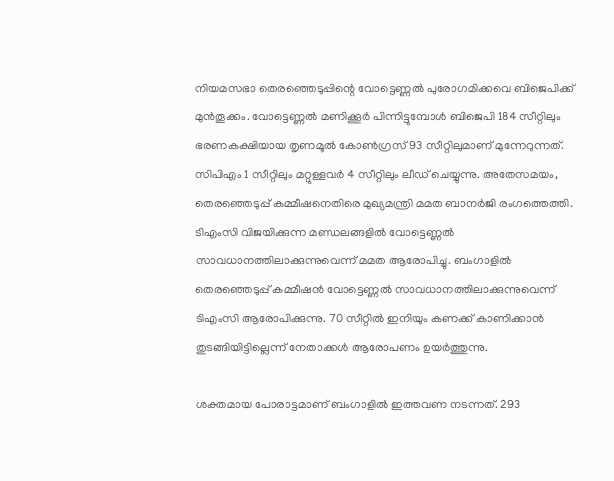നിയമസഭാ തെരഞ്ഞെടുപ്പിന്റെ വോട്ടെണ്ണൽ പുരോഗമിക്കവെ ബിജെപിക്ക് മുൻതൂക്കം. വോട്ടെണ്ണൽ മണിക്കൂര്‍ പിന്നിട്ടുമ്പോള്‍ ബിജെപി 184 സീറ്റിലും ഭരണകക്ഷിയായ തൃണമൂൽ കോൺഗ്രസ് 93 സീറ്റിലുമാണ് മുന്നേറുന്നത്. സിപിഎം 1 സീറ്റിലും മറ്റുള്ളവര്‍ 4 സീറ്റിലും ലീഡ് ചെയ്യുന്നു. അതേസമയം, തെരഞ്ഞെടുപ്പ് കമ്മീഷനെതിരെ മുഖ്യമന്ത്രി മമത ബാനർജി രംഗത്തെത്തി. ടിഎംസി വിജയിക്കുന്ന മണ്ഡലങ്ങളില്‍ വോട്ടെണ്ണല്‍ സാവധാനത്തിലാക്കുന്നുവെന്ന് മമത ആരോപിച്ചു. ബംഗാളില്‍ തെരഞ്ഞെടുപ്പ് കമ്മീഷന്‍ വോട്ടെണ്ണല്‍ സാവധാനത്തിലാക്കുന്നുവെന്ന് ടിഎംസി ആരോപിക്കുന്നു. 70 സീറ്റില്‍ ഇനിയും കണക്ക് കാണിക്കാന്‍ തുടങ്ങിയിട്ടില്ലെന്ന് നേതാക്കൾ ആരോപണം ഉയര്‍ത്തുന്നു.

ശക്തമായ പോരാട്ടമാണ് ബംഗാളിൽ ഇത്തവണ നടന്നത്. 293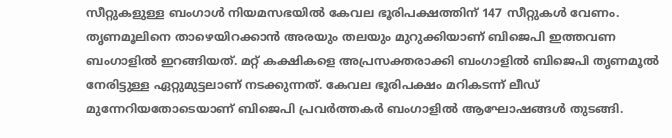സീറ്റുകളുള്ള ബംഗാൾ നിയമസഭയിൽ കേവല ഭൂരിപക്ഷത്തിന് 147 സീറ്റുകൾ വേണം. തൃണമൂലിനെ താഴെയിറക്കാന്‍ അരയും തലയും മുറുക്കിയാണ് ബിജെപി ഇത്തവണ ബംഗാളില്‍ ഇറങ്ങിയത്. മറ്റ് കക്ഷികളെ അപ്രസക്തരാക്കി ബംഗാളിൽ ബിജെപി തൃണമൂൽ നേരിട്ടുള്ള ഏറ്റുമുട്ടലാണ് നടക്കുന്നത്. കേവല ഭൂരിപക്ഷം മറികടന്ന് ലീഡ് മുന്നേറിയതോടെയാണ് ബിജെപി പ്രവർത്തകർ ബംഗാളിൽ ആഘോഷങ്ങള്‍ തുടങ്ങി.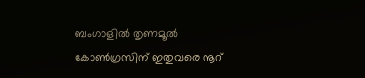ബംഗാളിൽ തൃണമൂൽ കോൺഗ്രസിന് ഇതുവരെ നൂറ്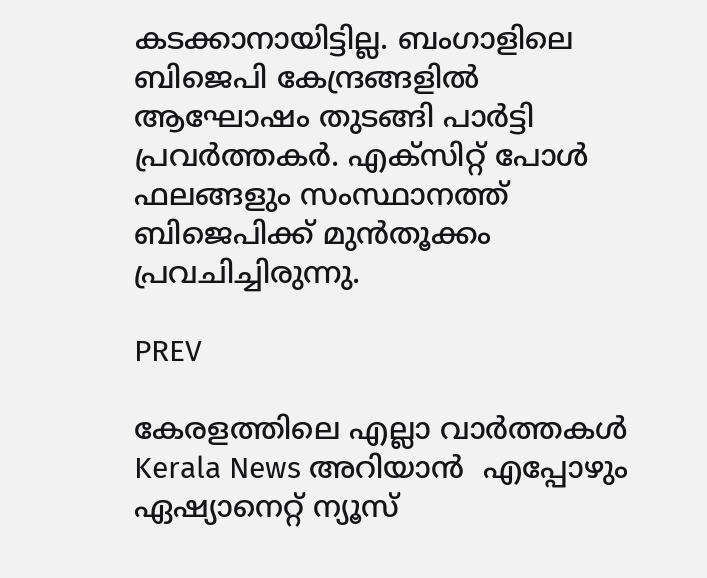കടക്കാനായിട്ടില്ല. ബംഗാളിലെ ബിജെപി കേന്ദ്രങ്ങളിൽ ആഘോഷം തുടങ്ങി പാർട്ടി പ്രവർത്തകർ. എക്‌സിറ്റ് പോൾ ഫലങ്ങളും സംസ്ഥാനത്ത് ബിജെപിക്ക് മുൻതൂക്കം പ്രവചിച്ചിരുന്നു.

PREV

കേരളത്തിലെ എല്ലാ വാർത്തകൾ Kerala News അറിയാൻ  എപ്പോഴും ഏഷ്യാനെറ്റ് ന്യൂസ്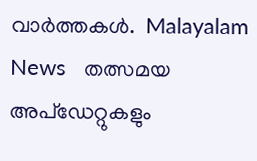വാർത്തകൾ.  Malayalam News   തത്സമയ അപ്‌ഡേറ്റുകളും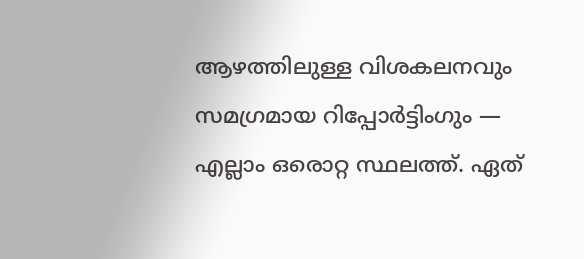ആഴത്തിലുള്ള വിശകലനവും സമഗ്രമായ റിപ്പോർട്ടിംഗും — എല്ലാം ഒരൊറ്റ സ്ഥലത്ത്. ഏത്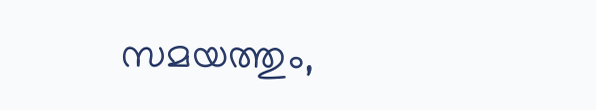സമയത്തും,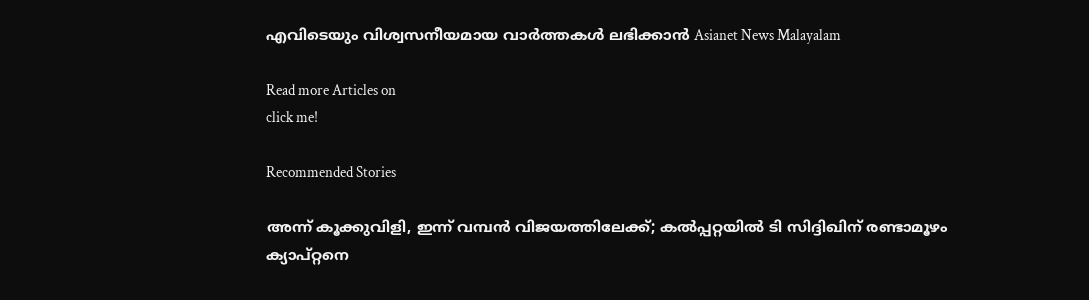എവിടെയും വിശ്വസനീയമായ വാർത്തകൾ ലഭിക്കാൻ Asianet News Malayalam

Read more Articles on
click me!

Recommended Stories

അന്ന് കൂക്കുവിളി, ഇന്ന് വമ്പൻ വിജയത്തിലേക്ക്; കൽപ്പറ്റയിൽ ടി സിദ്ദിഖിന് രണ്ടാമൂഴം
ക്യാപ്റ്റനെ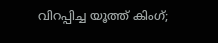വിറപ്പിച്ച യൂത്ത് കിംഗ്;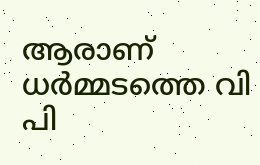ആരാണ് ധര്‍മ്മടത്തെ വി പി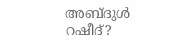അബ്‌ദുള്‍ റഷീദ്?